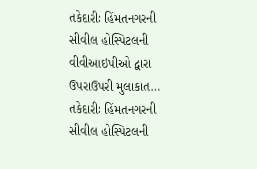તકેદારીઃ હિંમતનગરની સીવીલ હોસ્પિટલની વીવીઆઇપીઓ દ્વારા ઉપરાઉપરી મુલાકાત…
તકેદારીઃ હિંમતનગરની સીવીલ હોસ્પિટલની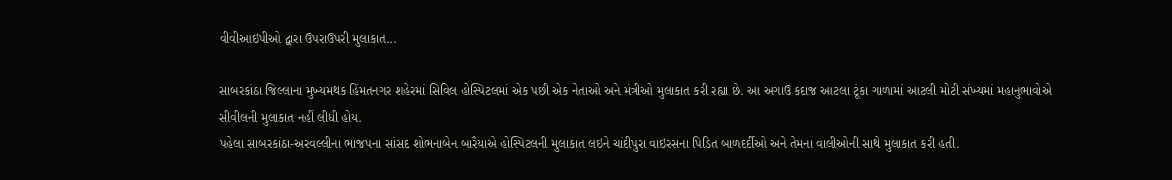વીવીઆઇપીઓ દ્વારા ઉપરાઉપરી મુલાકાત...

સાબરકાંઠા જિલ્લાના મુખ્યમથક હિંમતનગર શહેરમાં સિવિલ હોસ્પિટલમાં એક પછી એક નેતાઓ અને મંત્રીઓ મુલાકાત કરી રહ્યા છે. આ અગાઉ કદાજ આટલા ટૂંકા ગાળામાં આટલી મોટી સંખ્યમાં મહાનુભાવોએ સીવીલની મુલાકાત નહીં લીધી હોય.
પહેલા સાબરકાંઠા-અરવલ્લીના ભાજપના સાંસદ શોભનાબેન બારૈયાએ હોસ્પિટલની મુલાકાત લઇને ચાંદીપુરા વાઇરસના પિડિત બાળદર્દીઓ અને તેમના વાલીઓની સાથે મુલાકાત કરી હતી.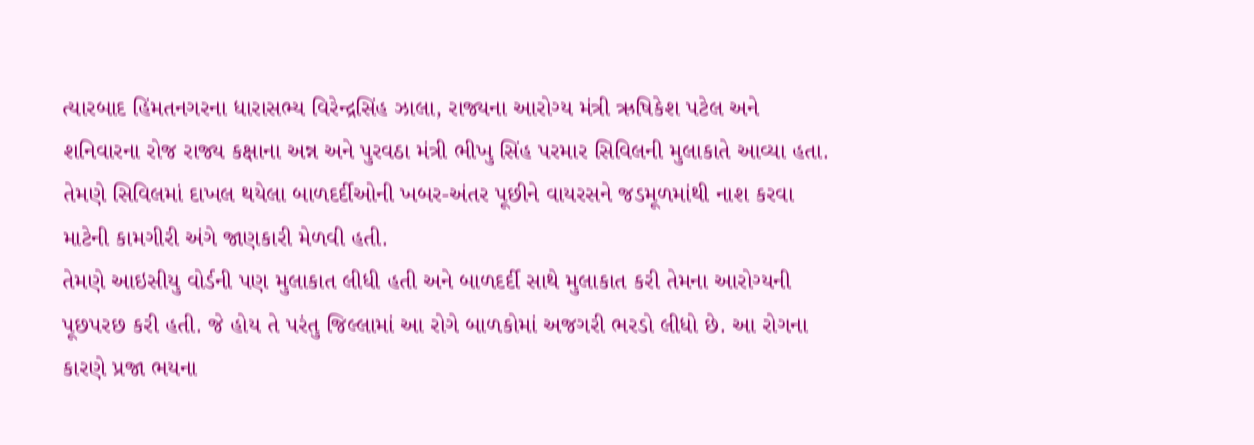ત્યારબાદ હિંમતનગરના ધારાસભ્ય વિરેન્દ્રસિંહ ઝાલા, રાજ્યના આરોગ્ય મંત્રી ઋષિકેશ પટેલ અને શનિવારના રોજ રાજ્ય કક્ષાના અન્ન અને પુરવઠા મંત્રી ભીખુ સિંહ પરમાર સિવિલની મુલાકાતે આવ્યા હતા. તેમણે સિવિલમાં દાખલ થયેલા બાળદર્દીઓની ખબર-અંતર પૂછીને વાયરસને જડમૂળમાંથી નાશ કરવા માટેની કામગીરી અંગે જાણકારી મેળવી હતી.
તેમણે આઇસીયુ વોર્ડની પણ મુલાકાત લીધી હતી અને બાળદર્દી સાથે મુલાકાત કરી તેમના આરોગ્યની પૂછપરછ કરી હતી. જે હોય તે પરંતુ જિલ્લામાં આ રોગે બાળકોમાં અજગરી ભરડો લીધો છે. આ રોગના કારણે પ્રજા ભયના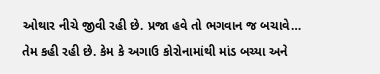ઓથાર નીચે જીવી રહી છે. પ્રજા હવે તો ભગવાન જ બચાવે… તેમ કહી રહી છે. કેમ કે અગાઉ કોરોનામાંથી માંડ બચ્યા અને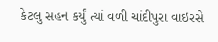કેટલુ સહન કર્યું ત્યાં વળી ચાંદીપુરા વાઇરસે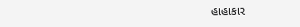હાહાકાર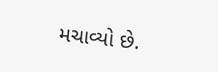મચાવ્યો છે.